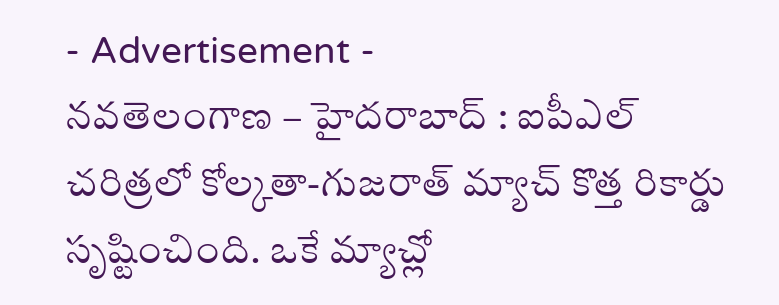- Advertisement -
నవతెలంగాణ – హైదరాబాద్ : ఐపీఎల్ చరిత్రలో కోల్కతా-గుజరాత్ మ్యాచ్ కొత్త రికార్డు సృష్టించింది. ఒకే మ్యాచ్లో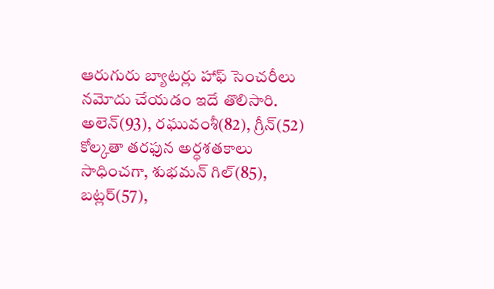ఆరుగురు బ్యాటర్లు హాఫ్ సెంచరీలు నమోదు చేయడం ఇదే తొలిసారి. అలెన్(93), రఘువంశీ(82), గ్రీన్(52) కోల్కతా తరఫున అర్ధశతకాలు సాధించగా, శుభమన్ గిల్(85), బట్లర్(57),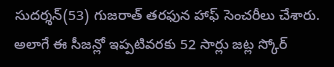సుదర్శన్(53) గుజరాత్ తరఫున హాఫ్ సెంచరీలు చేశారు. అలాగే ఈ సీజన్లో ఇప్పటివరకు 52 సార్లు జట్ల స్కోర్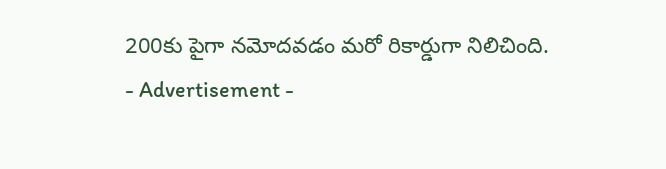200కు పైగా నమోదవడం మరో రికార్డుగా నిలిచింది.
- Advertisement -